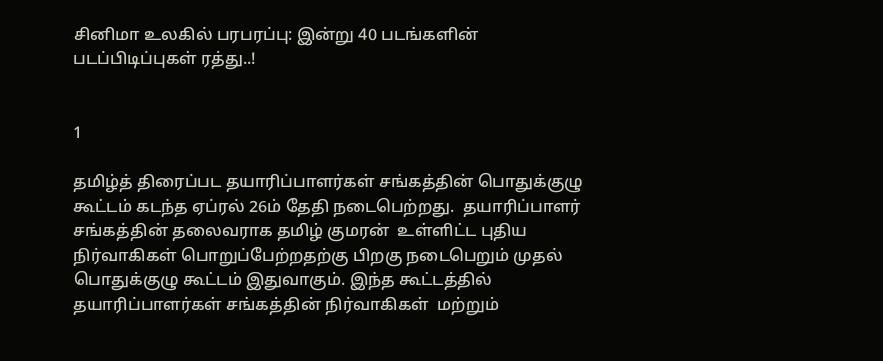சினிமா உலகில் பரபரப்பு: இன்று 40 படங்களின் படப்பிடிப்புகள் ரத்து..!


1

தமிழ்த் திரைப்பட தயாரிப்பாளர்கள் சங்கத்தின் பொதுக்குழு கூட்டம் கடந்த ஏப்ரல் 26ம் தேதி நடைபெற்றது.  தயாரிப்பாளர் சங்கத்தின் தலைவராக தமிழ் குமரன்  உள்ளிட்ட புதிய நிர்வாகிகள் பொறுப்பேற்றதற்கு பிறகு நடைபெறும் முதல் பொதுக்குழு கூட்டம் இதுவாகும். இந்த கூட்டத்தில் தயாரிப்பாளர்கள் சங்கத்தின் நிர்வாகிகள்  மற்றும்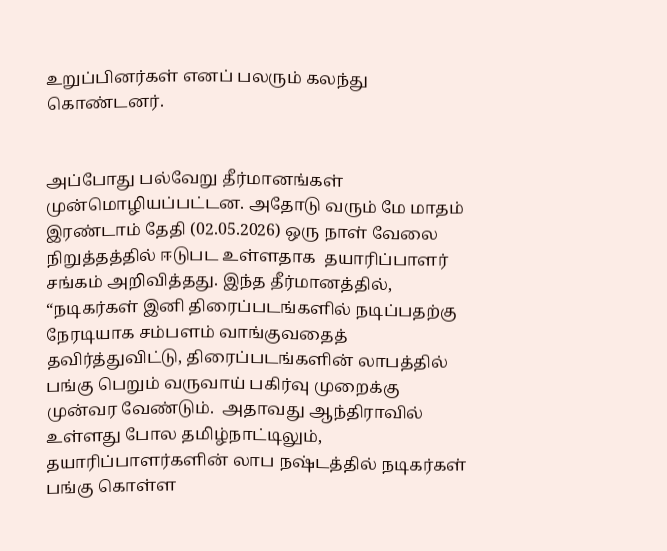உறுப்பினர்கள் எனப் பலரும் கலந்து கொண்டனர்.


அப்போது பல்வேறு தீர்மானங்கள் முன்மொழியப்பட்டன. அதோடு வரும் மே மாதம் இரண்டாம் தேதி (02.05.2026) ஒரு நாள் வேலை நிறுத்தத்தில் ஈடுபட உள்ளதாக  தயாரிப்பாளர் சங்கம் அறிவித்தது. இந்த தீர்மானத்தில், “நடிகர்கள் இனி திரைப்படங்களில் நடிப்பதற்கு நேரடியாக சம்பளம் வாங்குவதைத் தவிர்த்துவிட்டு, திரைப்படங்களின் லாபத்தில் பங்கு பெறும் வருவாய் பகிர்வு முறைக்கு முன்வர வேண்டும்.  அதாவது ஆந்திராவில் உள்ளது போல தமிழ்நாட்டிலும், தயாரிப்பாளர்களின் லாப நஷ்டத்தில் நடிகர்கள் பங்கு கொள்ள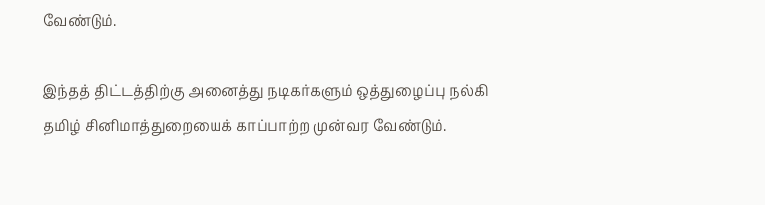வேண்டும்.

இந்தத் திட்டத்திற்கு அனைத்து நடிகர்களும் ஒத்துழைப்பு நல்கி தமிழ் சினிமாத்துறையைக் காப்பாற்ற முன்வர வேண்டும்.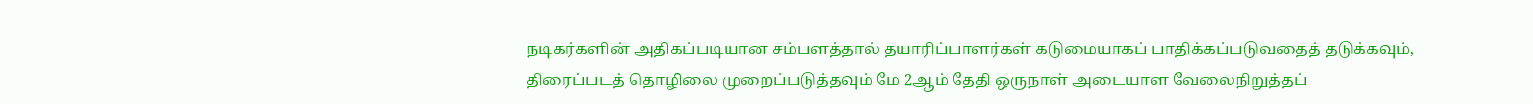நடிகர்களின் அதிகப்படியான சம்பளத்தால் தயாரிப்பாளர்கள் கடுமையாகப் பாதிக்கப்படுவதைத் தடுக்கவும், திரைப்படத் தொழிலை முறைப்படுத்தவும் மே 2ஆம் தேதி ஒருநாள் அடையாள வேலைநிறுத்தப்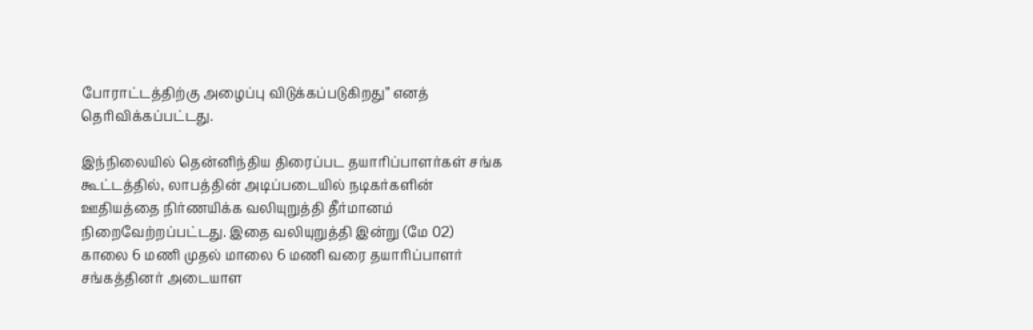போராட்டத்திற்கு அழைப்பு விடுக்கப்படுகிறது” எனத் தெரிவிக்கப்பட்டது.

இந்நிலையில் தென்னிந்திய திரைப்பட தயாரிப்பாளர்கள் சங்க கூட்டத்தில், லாபத்தின் அடிப்படையில் நடிகர்களின் ஊதியத்தை நிர்ணயிக்க வலியுறுத்தி தீர்மானம் நிறைவேற்றப்பட்டது. இதை வலியுறுத்தி இன்று (மே 02) காலை 6 மணி முதல் மாலை 6 மணி வரை தயாரிப்பாளர் சங்கத்தினர் அடையாள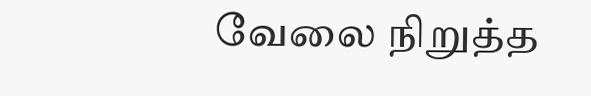வேலை நிறுத்த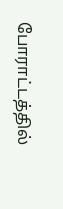போராட்டத்தில்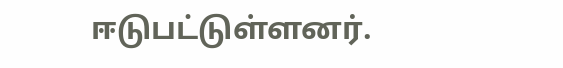ஈடுபட்டுள்ளனர்.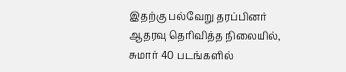இதற்கு பல்வேறு தரப்பினர் ஆதரவு தெரிவித்த நிலையில், சுமார் 40 படங்களில்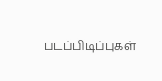படப்பிடிப்புகள்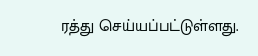ரத்து செய்யப்பட்டுள்ளது.